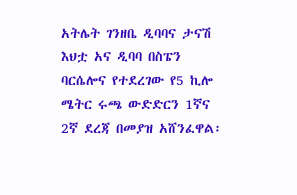አትሌት ገንዘቤ ዲባባና ታናሽ እህቷ አና ዲባባ በስፔን ባርሴሎና የተደረገው የ5 ኪሎ ሜትር ሩጫ ውድድርን 1ኛና 2ኛ ደረጃ በመያዝ አሸንፈዋል፡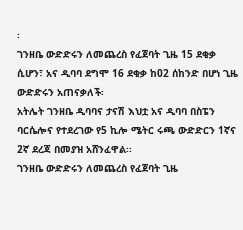፡
ገንዘቤ ውድድሩን ለመጨረስ የፈጀባት ጊዜ 15 ደቂቃ ሲሆን፣ አና ዲባባ ደግሞ 16 ደቂቃ ከ02 ሰከንድ በሆነ ጊዜ ውድድሩን አጠናቃለች፡
አትሌት ገንዘቤ ዲባባና ታናሽ እህቷ አና ዲባባ በስፔን ባርሴሎና የተደረገው የ5 ኪሎ ሜትር ሩጫ ውድድርን 1ኛና 2ኛ ደረጃ በመያዝ አሸንፈዋል፡፡
ገንዘቤ ውድድሩን ለመጨረስ የፈጀባት ጊዜ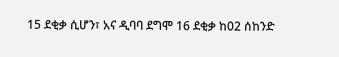15 ደቂቃ ሲሆን፣ አና ዲባባ ደግሞ 16 ደቂቃ ከ02 ሰከንድ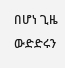በሆነ ጊዜ ውድድሩን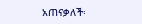አጠናቃለች፡